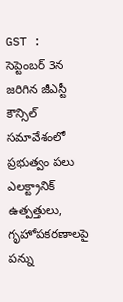GST : సెప్టెంబర్ 3న జరిగిన జీఎస్టీ కౌన్సిల్ సమావేశంలో ప్రభుత్వం పలు ఎలక్ట్రానిక్ ఉత్పత్తులు, గృహోపకరణాలపై పన్ను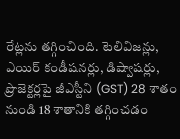రేట్లను తగ్గించింది. టెలివిజన్లు, ఎయిర్ కండీషనర్లు, డిష్వాషర్లు, ప్రొజెక్టర్లపై జీఎస్టీని (GST) 28 శాతం నుండి 18 శాతానికి తగ్గించడం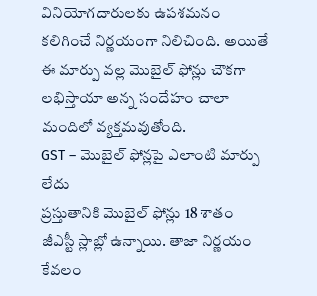వినియోగదారులకు ఉపశమనం కలిగించే నిర్ణయంగా నిలిచింది. అయితే ఈ మార్పు వల్ల మొబైల్ ఫోన్లు చౌకగా లభిస్తాయా అన్న సందేహం చాలా మందిలో వ్యక్తమవుతోంది.
GST – మొబైల్ ఫోన్లపై ఎలాంటి మార్పు లేదు
ప్రస్తుతానికి మొబైల్ ఫోన్లు 18 శాతం జీఎస్టీ స్లాబ్లో ఉన్నాయి. తాజా నిర్ణయం కేవలం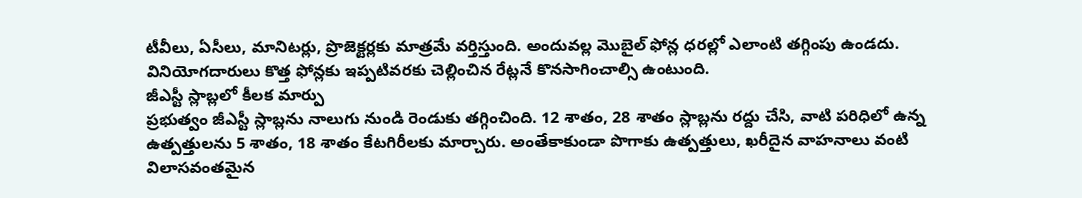టీవీలు, ఏసీలు, మానిటర్లు, ప్రొజెక్టర్లకు మాత్రమే వర్తిస్తుంది. అందువల్ల మొబైల్ ఫోన్ల ధరల్లో ఎలాంటి తగ్గింపు ఉండదు. వినియోగదారులు కొత్త ఫోన్లకు ఇప్పటివరకు చెల్లించిన రేట్లనే కొనసాగించాల్సి ఉంటుంది.
జీఎస్టీ స్లాబ్లలో కీలక మార్పు
ప్రభుత్వం జీఎస్టీ స్లాబ్లను నాలుగు నుండి రెండుకు తగ్గించింది. 12 శాతం, 28 శాతం స్లాబ్లను రద్దు చేసి, వాటి పరిధిలో ఉన్న ఉత్పత్తులను 5 శాతం, 18 శాతం కేటగిరీలకు మార్చారు. అంతేకాకుండా పొగాకు ఉత్పత్తులు, ఖరీదైన వాహనాలు వంటి విలాసవంతమైన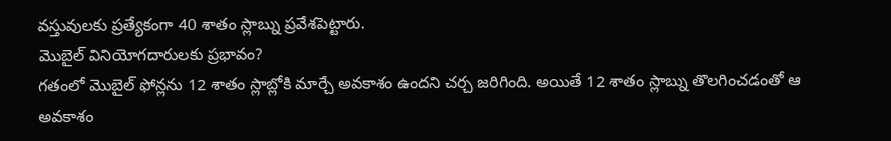వస్తువులకు ప్రత్యేకంగా 40 శాతం స్లాబ్ను ప్రవేశపెట్టారు.
మొబైల్ వినియోగదారులకు ప్రభావం?
గతంలో మొబైల్ ఫోన్లను 12 శాతం స్లాబ్లోకి మార్చే అవకాశం ఉందని చర్చ జరిగింది. అయితే 12 శాతం స్లాబ్ను తొలగించడంతో ఆ అవకాశం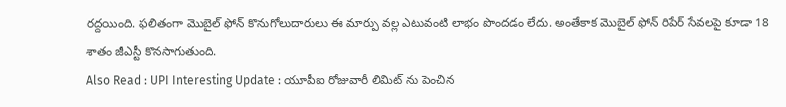రద్దయింది. ఫలితంగా మొబైల్ ఫోన్ కొనుగోలుదారులు ఈ మార్పు వల్ల ఎటువంటి లాభం పొందడం లేదు. అంతేకాక మొబైల్ ఫోన్ రిపేర్ సేవలపై కూడా 18 శాతం జీఎస్టీ కొనసాగుతుంది.
Also Read : UPI Interesting Update : యూపీఐ రోజువారీ లిమిట్ ను పెంచిన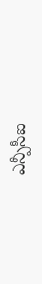ఎన్పీసీఐ